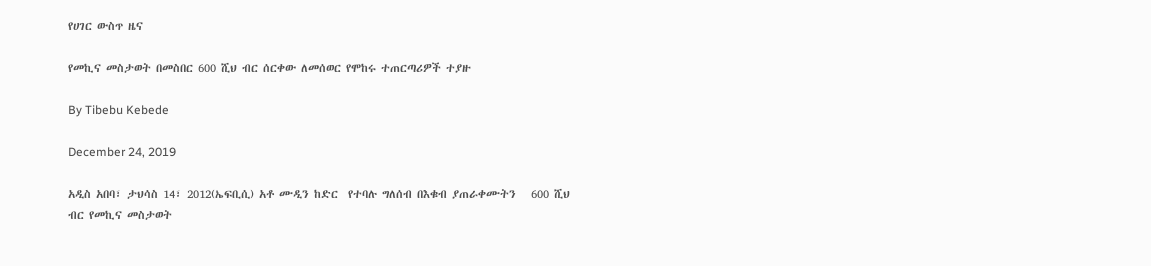የሀገር ውስጥ ዜና

የመኪና መስታወት በመስበር 600 ሺህ ብር ሰርቀው ለመሰወር የሞከሩ ተጠርጣሪዎች ተያዙ

By Tibebu Kebede

December 24, 2019

አዲስ አበባ፣ ታህሳስ 14፣ 2012(ኤፍቢሲ) አቶ ሙዲን ከድር  የተባሉ ግለሰብ በእቁብ ያጠራቀሙትን   600 ሺህ  ብር የመኪና መስታወት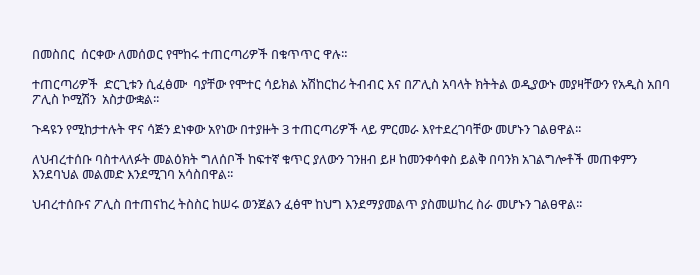በመስበር  ሰርቀው ለመሰወር የሞከሩ ተጠርጣሪዎች በቁጥጥር ዋሉ።

ተጠርጣሪዎች  ድርጊቱን ሲፈፅሙ  ባያቸው የሞተር ሳይክል አሽከርከሪ ትብብር እና በፖሊስ አባላት ክትትል ወዲያውኑ መያዛቸውን የአዲስ አበባ ፖሊስ ኮሚሽን  አስታውቋል፡፡

ጉዳዩን የሚከታተሉት ዋና ሳጅን ደነቀው አየነው በተያዙት 3 ተጠርጣሪዎች ላይ ምርመራ እየተደረገባቸው መሆኑን ገልፀዋል፡፡

ለህብረተሰቡ ባስተላለፉት መልዕክት ግለሰቦች ከፍተኛ ቁጥር ያለውን ገንዘብ ይዞ ከመንቀሳቀስ ይልቅ በባንክ አገልግሎቶች መጠቀምን እንደባህል መልመድ እንደሚገባ አሳስበዋል፡፡

ህብረተሰቡና ፖሊስ በተጠናከረ ትስስር ከሠሩ ወንጀልን ፈፅሞ ከህግ እንደማያመልጥ ያስመሠከረ ስራ መሆኑን ገልፀዋል፡፡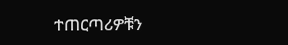ተጠርጣሪዎቹን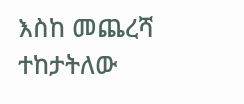እስከ መጨረሻ ተከታትለው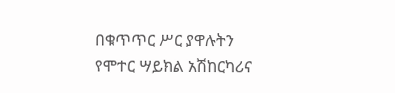በቁጥጥር ሥር ያዋሉትን የሞተር ሣይክል አሽከርካሪና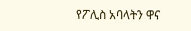የፖሊስ አባላትን ዋና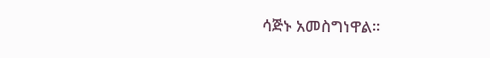ሳጅኑ አመስግነዋል፡፡